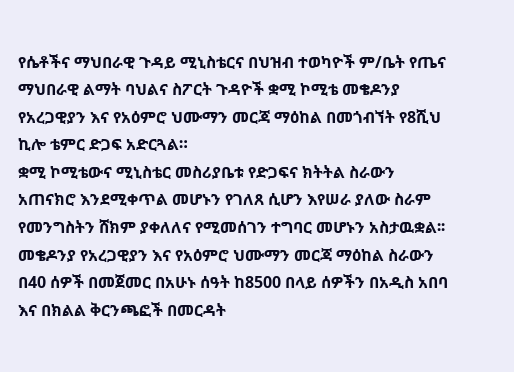የሴቶችና ማህበራዊ ጉዳይ ሚኒስቴርና በህዝብ ተወካዮች ም/ቤት የጤና ማህበራዊ ልማት ባህልና ስፖርት ጉዳዮች ቋሚ ኮሚቴ መቄዶንያ የአረጋዊያን እና የአዕምሮ ህሙማን መርጃ ማዕከል በመጎብኘት የ8ሺህ ኪሎ ቴምር ድጋፍ አድርጓል።
ቋሚ ኮሚቴውና ሚኒስቴር መስሪያቤቱ የድጋፍና ክትትል ስራውን አጠናክሮ እንደሚቀጥል መሆኑን የገለጸ ሲሆን እየሠራ ያለው ስራም የመንግስትን ሸክም ያቀለለና የሚመሰገን ተግባር መሆኑን አስታዉቋል፡፡
መቄዶንያ የአረጋዊያን እና የአዕምሮ ህሙማን መርጃ ማዕከል ስራውን በ40 ሰዎች በመጀመር በአሁኑ ሰዓት ከ8500 በላይ ሰዎችን በአዲስ አበባ እና በክልል ቅርንጫፎች በመርዳት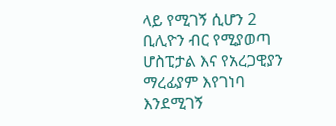ላይ የሚገኝ ሲሆን 2 ቢሊዮን ብር የሚያወጣ ሆስፒታል እና የአረጋዊያን ማረፊያም እየገነባ እንደሚገኝ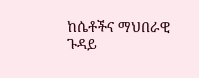ከሴቶችና ማህበራዊ ጉዳይ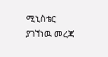ሚኒስቴር ያገኘነዉ መረጃ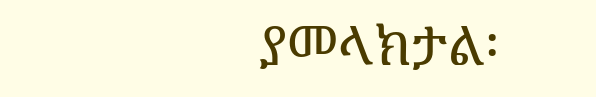ያመላክታል፡